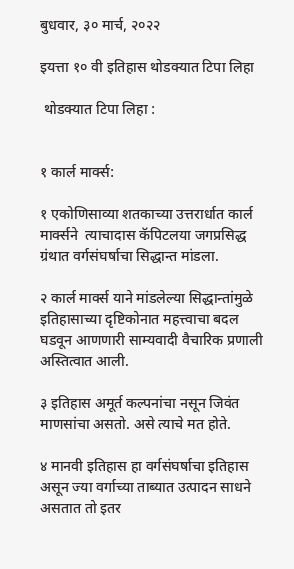बुधवार, ३० मार्च, २०२२

इयत्ता १० वी इतिहास थोडक्यात टिपा लिहा

 थोडक्यात टिपा लिहा :


१ कार्ल मार्क्स:

१ एकोणिसाव्या शतकाच्या उत्तरार्धात कार्ल मार्क्सने  त्याचादास कॅपिटलया जगप्रसिद्ध ग्रंथात वर्गसंघर्षाचा सिद्धान्त मांडला.

२ कार्ल मार्क्स याने मांडलेल्या सिद्धान्तांमुळे इतिहासाच्या दृष्टिकोनात महत्त्वाचा बदल घडवून आणणारी साम्यवादी वैचारिक प्रणाली अस्तित्वात आली.

३ इतिहास अमूर्त कल्पनांचा नसून जिवंत माणसांचा असतो. असे त्याचे मत होते.

४ मानवी इतिहास हा वर्गसंघर्षाचा इतिहास असून ज्या वर्गाच्या ताब्यात उत्पादन साधने असतात तो इतर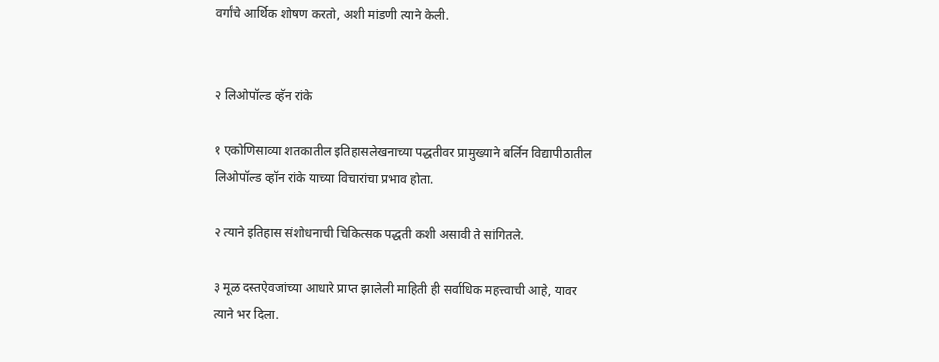वर्गांचे आर्थिक शोषण करतो, अशी मांडणी त्याने केली.


२ लिओपॉल्ड व्हॅन रांके

१ एकोणिसाव्या शतकातील इतिहासलेखनाच्या पद्धतीवर प्रामुख्याने बर्लिन विद्यापीठातील लिओपॉल्ड व्हॉन रांके याच्या विचारांचा प्रभाव होता.

२ त्याने इतिहास संशोधनाची चिकित्सक पद्धती कशी असावी ते सांगितले.

३ मूळ दस्तऐवजांच्या आधारे प्राप्त झालेली माहिती ही सर्वाधिक महत्त्वाची आहे, यावर त्याने भर दिला.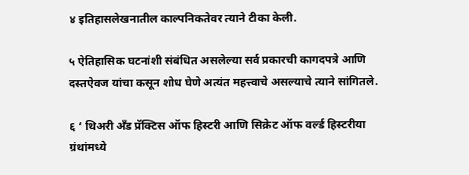४ इतिहासलेखनातील काल्पनिकतेवर त्याने टीका केली.

५ ऐतिहासिक घटनांशी संबंधित असलेल्या सर्व प्रकारची कागदपत्रे आणि दस्तऐवज यांचा कसून शोध घेणे अत्यंत महत्त्वाचे असल्याचे त्याने सांगितले.

६ ‘ थिअरी अँड प्रॅक्टिस ऑफ हिस्टरी आणि सिक्रेट ऑफ वर्ल्ड हिस्टरीया ग्रंथांमध्ये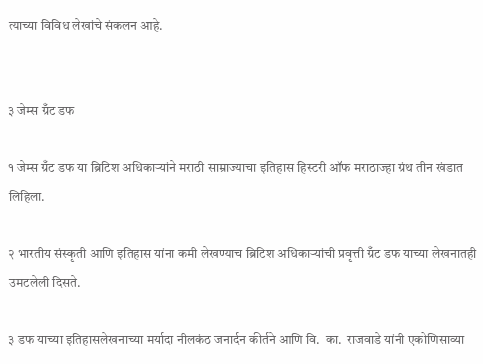त्याच्या विविध लेखांचे संकलन आहे.


३ जेम्स ग्रँट डफ

१ जेम्स ग्रँट डफ या ब्रिटिश अधिकाऱ्यांने मराठी साम्राज्याचा इतिहास हिस्टरी ऑफ मराठाज्हा ग्रंथ तीन खंडात लिहिला.

२ भारतीय संस्कृती आणि इतिहास यांना कमी लेखण्याच ब्रिटिश अधिकाऱ्यांची प्रवृत्ती ग्रँट डफ याच्या लेखनातही उमटलेली दिसते.

३ डफ याच्या इतिहासलेखनाच्या मर्यादा नीलकंठ जनार्दन कीर्तने आणि वि.  का.  राजवाडे यांनी एकोणिसाव्या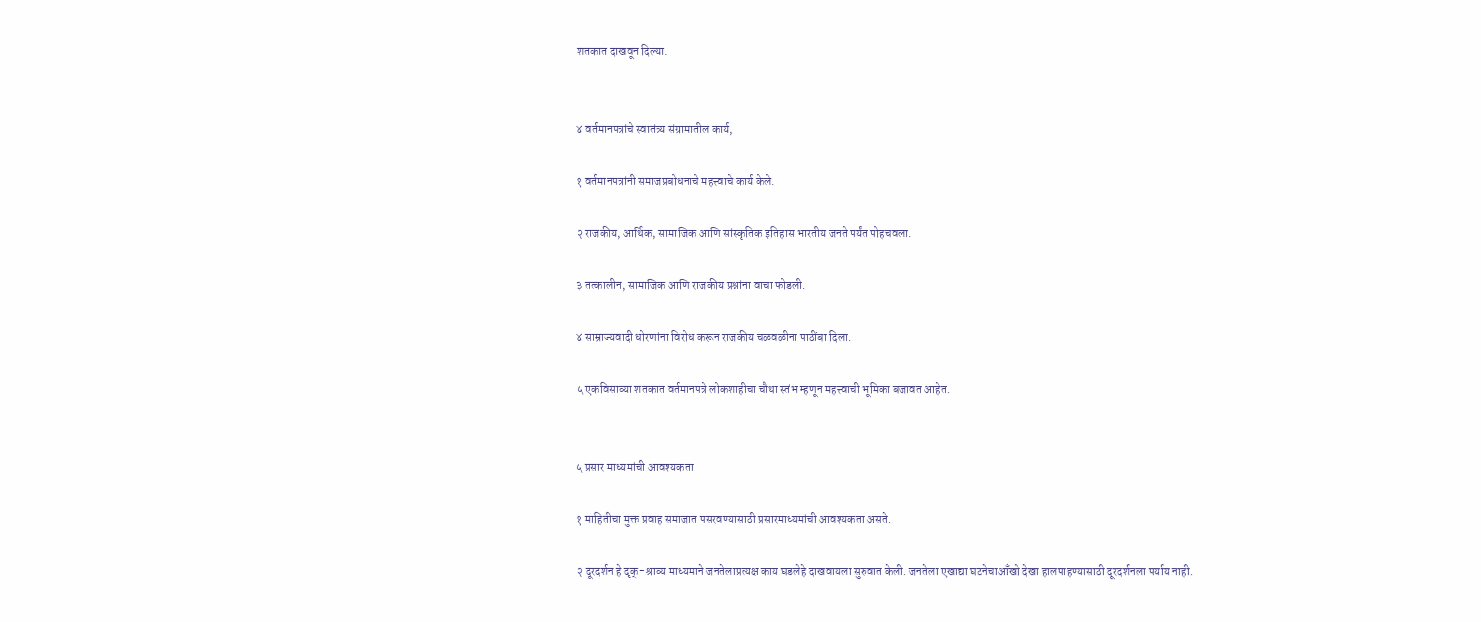शतकात दाखवून दिल्या.


४ वर्तमानपत्रांचे स्वातंत्र्य संग्रामातील कार्य,

१ वर्तमानपत्रांनी समाजप्रबोधनाचे महत्त्वाचे कार्य केले.

२ राजकीय, आर्थिक, सामाजिक आणि सांस्कृतिक इतिहास भारतीय जनते पर्यंत पोहचवला.

३ तत्कालीन, सामाजिक आणि राजकीय प्रश्नांना वाचा फोडली.

४ साम्राज्यवादी धोरणांना विरोध करून राजकीय चळवळीना पाठींबा दिला.

५ एकविसाव्या शतकात वर्तमानपत्रे लोकशाहीचा चौथा स्तंभ म्हणून महत्त्वाची भूमिका बजावत आहेत.


५ प्रसार माध्यमांची आवश्यकता

१ माहितीचा मुक्त प्रवाह समाजात पसरवण्यासाठी प्रसारमाध्यमांची आवश्यकता असते.

२ दूरदर्शन हे दृक्-श्राव्य माध्यमाने जनतेलाप्रत्यक्ष काय घडलेहे दाखवायला सुरुवात केली. जनतेला एखाद्या घटनेचाआँखो देखा हालपाहण्यासाठी दूरदर्शनला पर्याय नाही.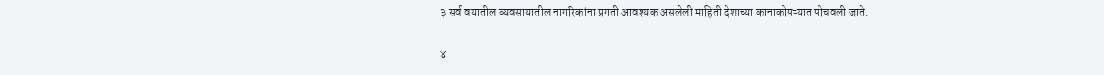३ सर्व वयातील व्यवसायातील नागरिकांना प्रगती आवश्यक असलेली माहिती देशाच्या कानाकोपऱ्यात पोचवली जाते.

४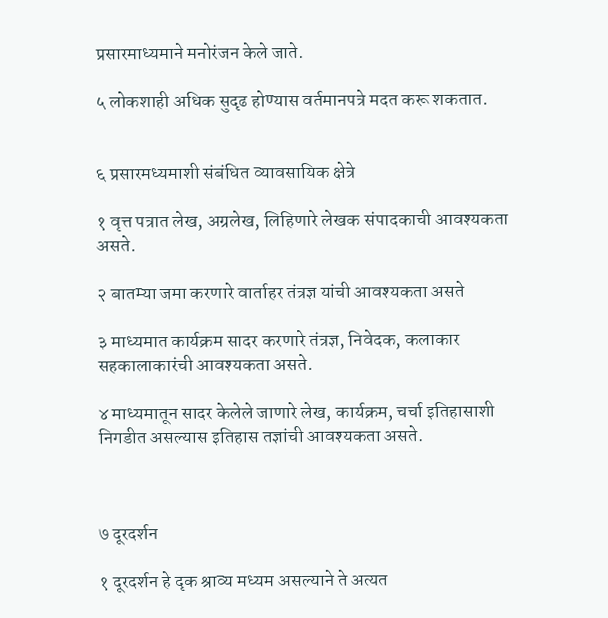प्रसारमाध्यमाने मनोरंजन केले जाते.

५ लोकशाही अधिक सुदृढ होण्यास वर्तमानपत्रे मदत करू शकतात.


६ प्रसारमध्यमाशी संबंधित व्यावसायिक क्षेत्रे

१ वृत्त पत्रात लेख, अग्रलेख, लिहिणारे लेखक संपादकाची आवश्यकता असते.

२ बातम्या जमा करणारे वार्ताहर तंत्रज्ञ यांची आवश्यकता असते

३ माध्यमात कार्यक्रम सादर करणारे तंत्रज्ञ, निवेदक, कलाकार सहकालाकारंची आवश्यकता असते.

४ माध्यमातून सादर केलेले जाणारे लेख, कार्यक्रम, चर्चा इतिहासाशी निगडीत असल्यास इतिहास तज्ञांची आवश्यकता असते.



७ दूरदर्शन

१ दूरदर्शन हे दृक श्राव्य मध्यम असल्याने ते अत्यत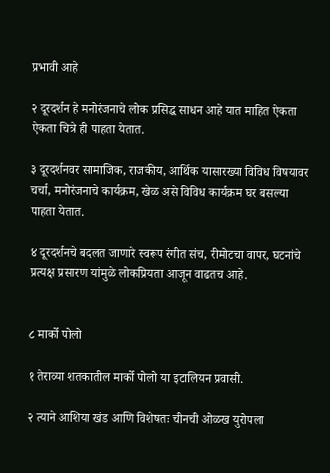प्रभावी आहे

२ दूरदर्शन हे मनोरंजनाचे लोक प्रसिद्ध साधन आहे यात माहित ऐकता ऐकता चित्रे ही पाहता येतात.

३ दूरदर्शनवर सामाजिक, राजकीय, आर्थिक यासारख्या विविध विषयावर चर्चा, मनोरंजनाचे कार्यक्रम, खेळ असे विविध कार्यक्रम घर बसल्या पाहता येतात.

४ दूरदर्शनचे बदलत जाणारे स्वरूप रंगीत संच, रीमोटचा वापर, घटनांचे प्रत्यक्ष प्रसारण यांमुळे लोकप्रियता आजून वाढतच आहे.


८ मार्को पोलो

१ तेराव्या शतकातील मार्को पोलो या इटालियन प्रवासी.

२ त्याने आशिया खंड आणि विशेषतः चीनची ओळख युरोपला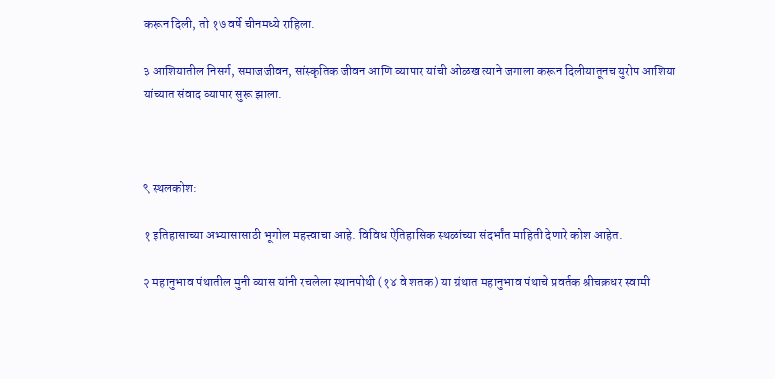करून दिली, तो १७ वर्षे चीनमध्ये राहिला.

३ आशियातील निसर्ग, समाजजीवन, सांस्कृतिक जीवन आणि व्यापार यांची ओळख त्याने जगाला करून दिलीयातूनच युरोप आशिया यांच्यात संवाद व्यापार सुरू झाला.



९ स्थलकोश:

१ इतिहासाच्या अभ्यासासाठी भूगोल महत्त्वाचा आहे. विविध ऐतिहासिक स्थळांच्या संदर्भांत माहिती देणारे कोश आहेत.

२ महानुभाव पंथातील मुनी व्यास यांनी रचलेला स्थानपोथी (१४ वे शतक) या ग्रंथात महानुभाव पंथाचे प्रवर्तक श्रीचक्रधर स्वामी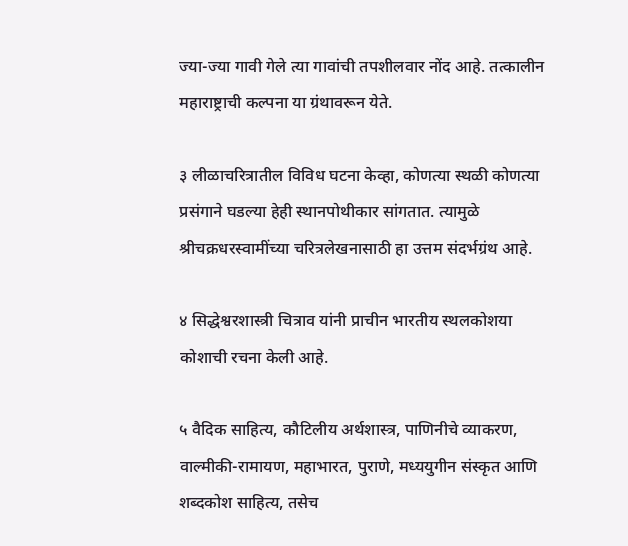ज्या-ज्या गावी गेले त्या गावांची तपशीलवार नोंद आहे. तत्कालीन महाराष्ट्राची कल्पना या ग्रंथावरून येते.

३ लीळाचरित्रातील विविध घटना केव्हा, कोणत्या स्थळी कोणत्या प्रसंगाने घडल्या हेही स्थानपोथीकार सांगतात. त्यामुळे श्रीचक्रधरस्वामींच्या चरित्रलेखनासाठी हा उत्तम संदर्भग्रंथ आहे.

४ सिद्धेश्वरशास्त्री चित्राव यांनी प्राचीन भारतीय स्थलकोशया कोशाची रचना केली आहे.

५ वैदिक साहित्य, कौटिलीय अर्थशास्त्र, पाणिनीचे व्याकरण, वाल्मीकी-रामायण, महाभारत, पुराणे, मध्ययुगीन संस्कृत आणि शब्दकोश साहित्य, तसेच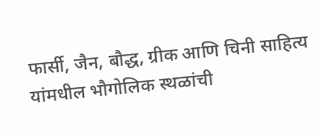फार्सी, जैन, बौद्ध, ग्रीक आणि चिनी साहित्य यांमधील भौगोलिक स्थळांची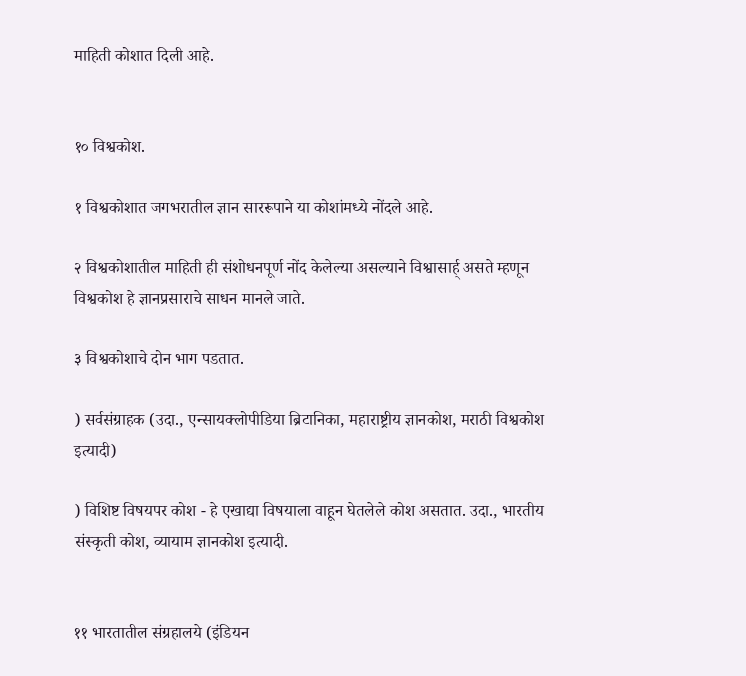माहिती कोशात दिली आहे.


१० विश्वकोश.

१ विश्वकोशात जगभरातील ज्ञान साररूपाने या कोशांमध्ये नोंदले आहे.

२ विश्वकोशातील माहिती ही संशोधनपूर्ण नोंद केलेल्या असल्याने विश्वासार्ह् असते म्हणून विश्वकोश हे ज्ञानप्रसाराचे साधन मानले जाते.

३ विश्वकोशाचे दोन भाग पडतात.

) सर्वसंग्राहक (उदा., एन्सायक्लोपीडिया ब्रिटानिका, महाराष्ट्रीय ज्ञानकोश, मराठी विश्वकोश इत्यादी)

) विशिष्ट विषयपर कोश - हे एखाद्या विषयाला वाहून घेतलेले कोश असतात. उदा., भारतीय संस्कृती कोश, व्यायाम ज्ञानकोश इत्यादी.


११ भारतातील संग्रहालये (इंडियन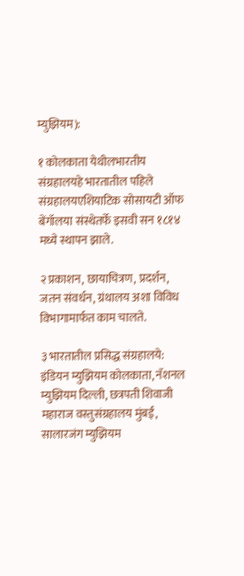म्युझियम):

१ कोलकाता येथीलभारतीय संग्रहालयहे भारतातील पहिले संग्रहालयएशियाटिक सोसायटी ऑफ बेंगॉलया संस्थेतर्फे इसवी सन १८१४ मध्ये स्थापन झाले.

२ प्रकाशन, छायाचित्रण, प्रदर्शन, जतन संवर्धन, ग्रंथालय अशा विविध विभागामार्फत काम चालते.

३ भारतातील प्रसिद्ध संग्रहालये: इंडियन म्युझियम कोलकाता, नॅशनल म्युझियम दिल्ली, छत्रपती शिवाजी महाराज वस्तुसंग्रहालय मुंबई, सालारजंग म्युझियम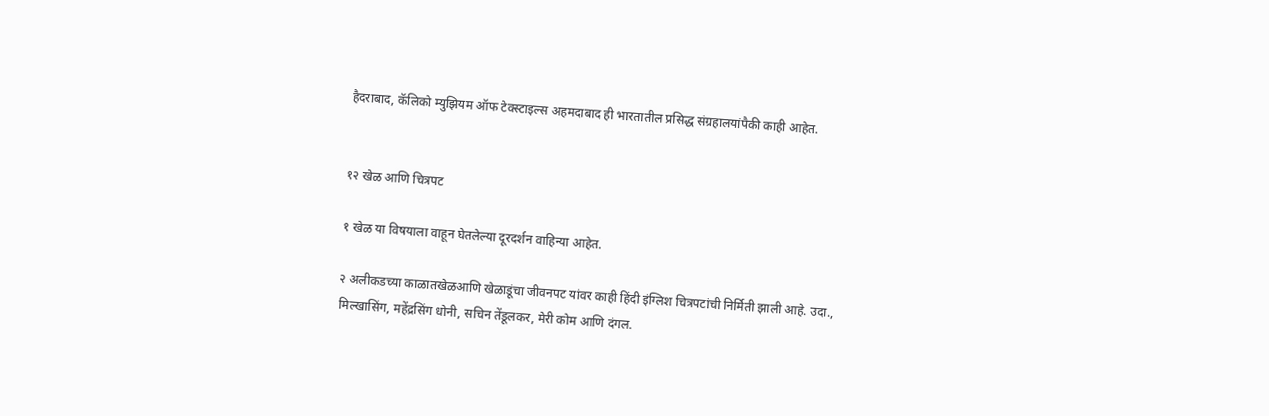हैदराबाद, कॅलिको म्युझियम ऑफ टेक्स्टाइल्स अहमदाबाद ही भारतातील प्रसिद्ध संग्रहालयांपैकी काही आहेत.


१२ खेळ आणि चित्रपट

१ खेळ या विषयाला वाहून घेतलेल्या दूरदर्शन वाहिन्या आहेत.

२ अलीकडच्या काळातखेळआणि खेळाडूंचा जीवनपट यांवर काही हिंदी इंग्लिश चित्रपटांची निर्मिती झाली आहे. उदा., मिल्खासिंग, महेंद्रसिंग धोनी, सचिन तेंडूलकर, मेरी कोम आणि दंगल.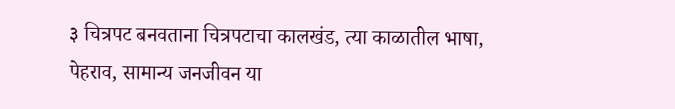३ चित्रपट बनवताना चित्रपटाचा कालखंड, त्या काळातील भाषा, पेहराव, सामान्य जनजीवन या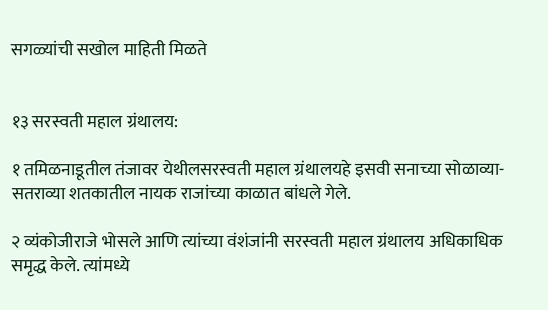सगळ्यांची सखोल माहिती मिळते


१३ सरस्वती महाल ग्रंथालय:

१ तमिळनाडूतील तंजावर येथीलसरस्वती महाल ग्रंथालयहे इसवी सनाच्या सोळाव्या- सतराव्या शतकातील नायक राजांच्या काळात बांधले गेले.

२ व्यंकोजीराजे भोसले आणि त्यांच्या वंशंजांनी सरस्वती महाल ग्रंथालय अधिकाधिक समृद्ध केले. त्यांमध्ये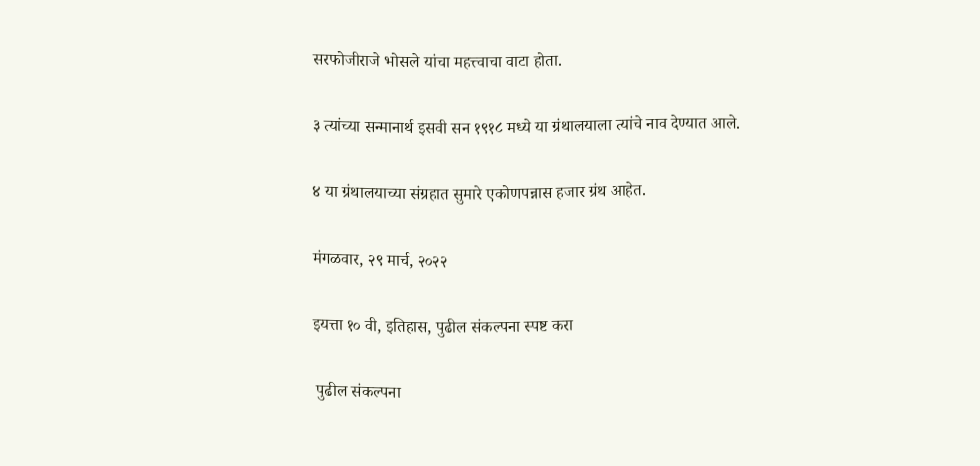सरफोजीराजे भोसले यांचा महत्त्वाचा वाटा होता.

३ त्यांच्या सन्मानार्थ इसवी सन १९१८ मध्ये या ग्रंथालयाला त्यांचे नाव देण्यात आले.

४ या ग्रंथालयाच्या संग्रहात सुमारे एकोणपन्नास हजार ग्रंथ आहेत.

मंगळवार, २९ मार्च, २०२२

इयत्ता १० वी, इतिहास, पुढील संकल्पना स्पष्ट करा

 पुढील संकल्पना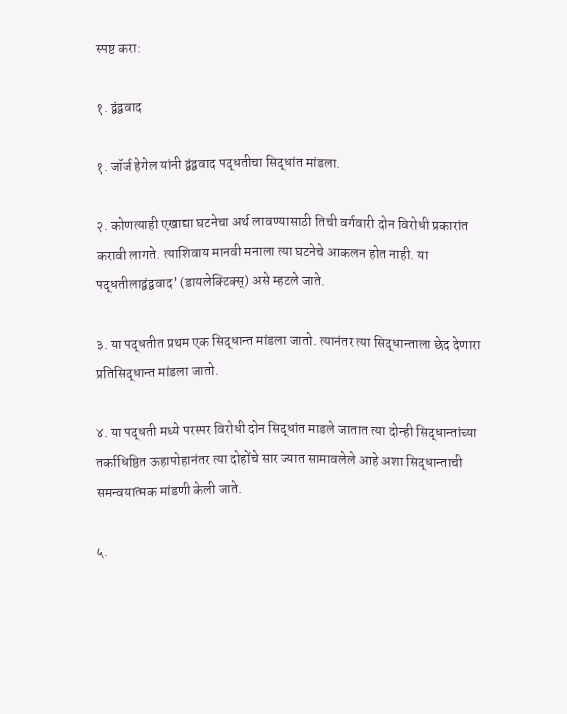स्पष्ट करा:

१. द्वंद्ववाद

१. जॉर्ज हेगेल यांनी द्वंद्ववाद पद्धतीचा सिद्धांत मांडला.

२. कोणत्याही एखाद्या घटनेचा अर्थ लावण्यासाठी तिची वर्गवारी दोन विरोधी प्रकारांत करावी लागते. त्याशिवाय मानवी मनाला त्या घटनेचे आकलन होत नाही. या पद्धतीलाद्वंद्ववाद’ (डायलेक्टिक्स्‌) असे म्हटले जाते.

३. या पद्धतीत प्रथम एक सिद्धान्त मांडला जातो. त्यानंतर त्या सिद्धान्ताला छेद देणारा प्रतिसिद्धान्त मांडला जातो.

४. या पद्धती मध्ये परस्पर विरोधी दोन सिद्धांत माडले जातात त्या दोन्ही सिद्धान्तांच्या तर्काधिष्ठित ऊहापोहानंतर त्या दोहोंचे सार ज्यात सामावलेले आहे अशा सिद्धान्ताची समन्वयात्मक मांडणी केली जाते.

५.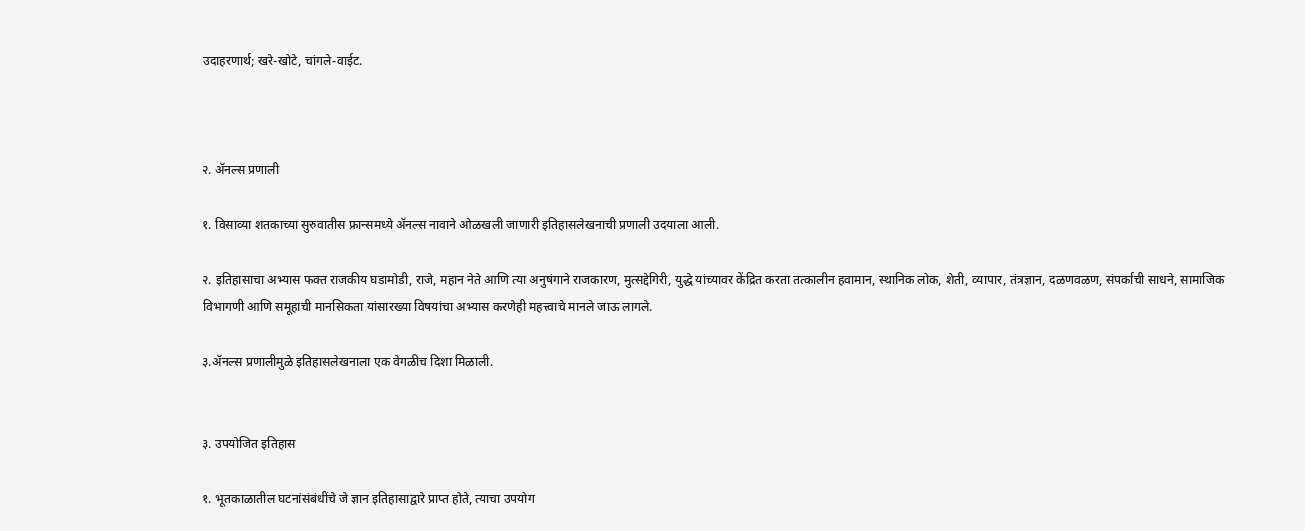उदाहरणार्थ; खरे-खोटे, चांगले-वाईट.



२. ॲनल्स प्रणाली

१. विसाव्या शतकाच्या सुरुवातीस फ्रान्समध्ये ॲनल्स नावाने ओळखली जाणारी इतिहासलेखनाची प्रणाली उदयाला आली.

२. इतिहासाचा अभ्यास फक्त राजकीय घडामोडी, राजे, महान नेते आणि त्या अनुषंगाने राजकारण, मुत्सद्देगिरी, युद्धे यांच्यावर केंद्रित करता तत्कालीन हवामान, स्थानिक लोक, शेती, व्यापार, तंत्रज्ञान, दळणवळण, संपर्काची साधने, सामाजिक विभागणी आणि समूहाची मानसिकता यांसारख्या विषयांचा अभ्यास करणेही महत्त्वाचे मानले जाऊ लागले.

३.ॲनल्स प्रणालीमुळे इतिहासलेखनाला एक वेगळीच दिशा मिळाली.


३. उपयोजित इतिहास

१. भूतकाळातील घटनांसंबंधींचे जे ज्ञान इतिहासाद्वारे प्राप्त होते, त्याचा उपयोग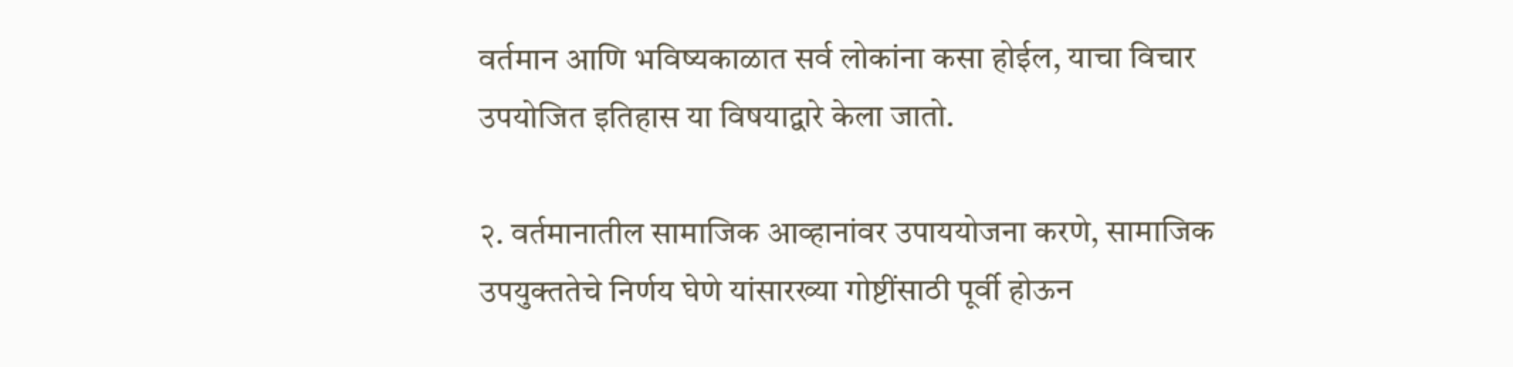वर्तमान आणि भविष्यकाळात सर्व लोकांना कसा होईल, याचा विचार उपयोजित इतिहास या विषयाद्वारे केला जातो.

२. वर्तमानातील सामाजिक आव्हानांवर उपाययोजना करणे, सामाजिक उपयुक्ततेचे निर्णय घेणे यांसारख्या गोष्टींसाठी पूर्वी होऊन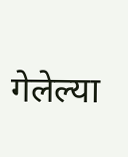गेलेल्या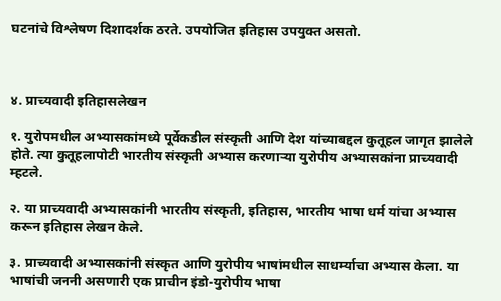घटनांचे विश्लेषण दिशादर्शक ठरते. उपयोजित इतिहास उपयुक्त असतो.



४. प्राच्यवादी इतिहासलेखन

१. युरोपमधील अभ्यासकांमध्ये पूर्वेकडील संस्कृती आणि देश यांच्याबद्दल कुतूहल जागृत झालेले होते. त्या कुतूहलापोटी भारतीय संस्कृती अभ्यास करणाऱ्या युरोपीय अभ्यासकांना प्राच्यवादी म्हटले.

२. या प्राच्यवादी अभ्यासकांनी भारतीय संस्कृती, इतिहास, भारतीय भाषा धर्म यांचा अभ्यास करून इतिहास लेखन केले.

३. प्राच्यवादी अभ्यासकांनी संस्कृत आणि युरोपीय भाषांमधील साधर्म्याचा अभ्यास केला. या भाषांची जननी असणारी एक प्राचीन इंडो-युरोपीय भाषा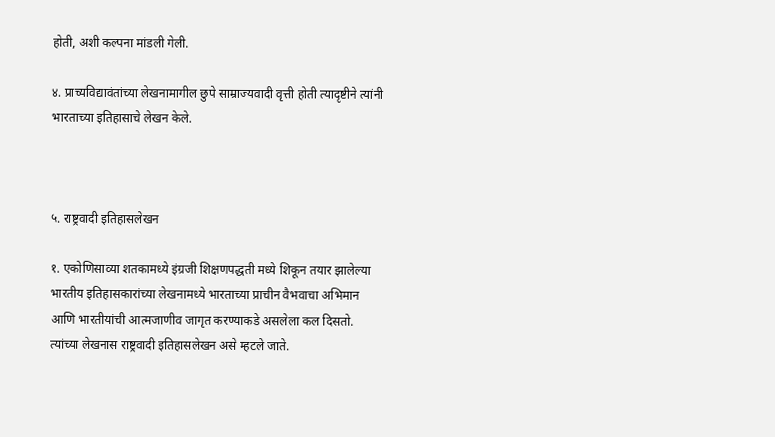होती, अशी कल्पना मांडली गेली.

४. प्राच्यविद्यावंतांच्या लेखनामागील छुपे साम्राज्यवादी वृत्ती होती त्यादृष्टीने त्यांनी भारताच्या इतिहासाचे लेखन केले.



५. राष्ट्रवादी इतिहासलेखन

१. एकोणिसाव्या शतकामध्ये इंग्रजी शिक्षणपद्धती मध्ये शिकून तयार झालेल्या भारतीय इतिहासकारांच्या लेखनामध्ये भारताच्या प्राचीन वैभवाचा अभिमान आणि भारतीयांची आत्मजाणीव जागृत करण्याकडे असलेला कल दिसतो. त्यांच्या लेखनास राष्ट्रवादी इतिहासलेखन असे म्हटले जाते.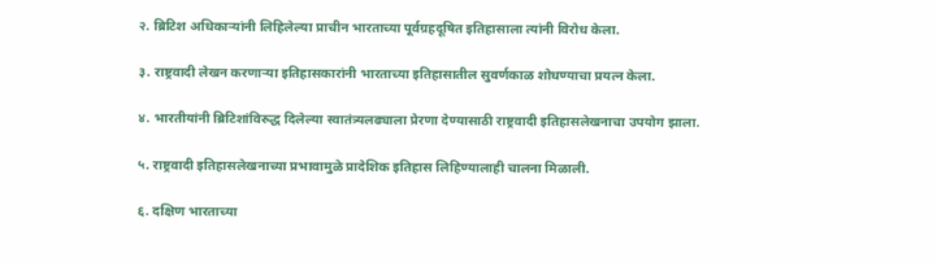२. ब्रिटिश अधिकाऱ्यांनी लिहिलेल्या प्राचीन भारताच्या पूर्वग्रहदूषित इतिहासाला त्यांनी विरोध केला.

३. राष्ट्रवादी लेखन करणाऱ्या इतिहासकारांनी भारताच्या इतिहासातील सुवर्णकाळ शोधण्याचा प्रयत्न केला.

४. भारतीयांनी ब्रिटिशांविरुद्ध दिलेल्या स्वातंत्र्यलढ्याला प्रेरणा देण्यासाठी राष्ट्रवादी इतिहासलेखनाचा उपयोग झाला.

५. राष्ट्रवादी इतिहासलेखनाच्या प्रभावामुळे प्रादेशिक इतिहास लिहिण्यालाही चालना मिळाली.

६. दक्षिण भारताच्या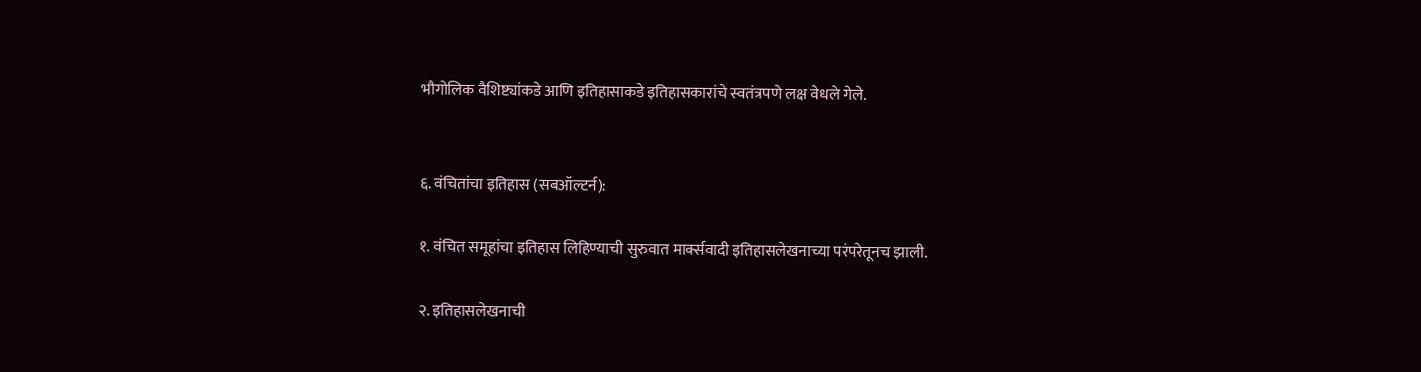भौगोलिक वैशिष्ट्यांकडे आणि इतिहासाकडे इतिहासकारांचे स्वतंत्रपणे लक्ष वेधले गेले.


६. वंचितांचा इतिहास (सबऑल्टर्न):

१. वंचित समूहांचा इतिहास लिहिण्याची सुरुवात मार्क्सवादी इतिहासलेखनाच्या परंपरेतूनच झाली.

२. इतिहासलेखनाची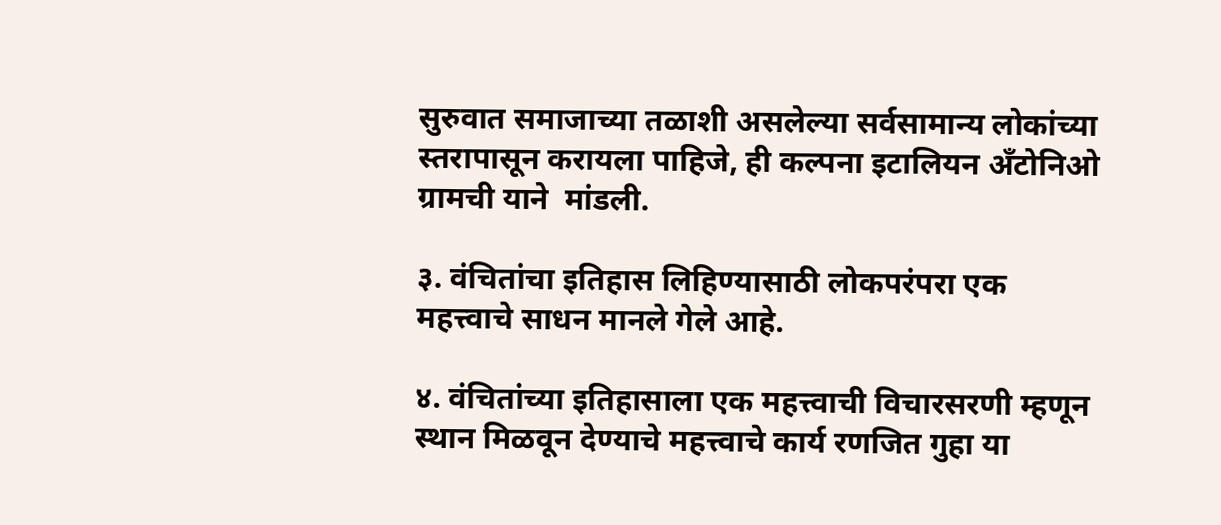सुरुवात समाजाच्या तळाशी असलेल्या सर्वसामान्य लोकांच्या स्तरापासून करायला पाहिजे, ही कल्पना इटालियन अँटोनिओ ग्रामची याने  मांडली.

३. वंचितांचा इतिहास लिहिण्यासाठी लोकपरंपरा एक महत्त्वाचे साधन मानले गेले आहे.

४. वंचितांच्या इतिहासाला एक महत्त्वाची विचारसरणी म्हणून स्थान मिळवून देण्याचे महत्त्वाचे कार्य रणजित गुहा या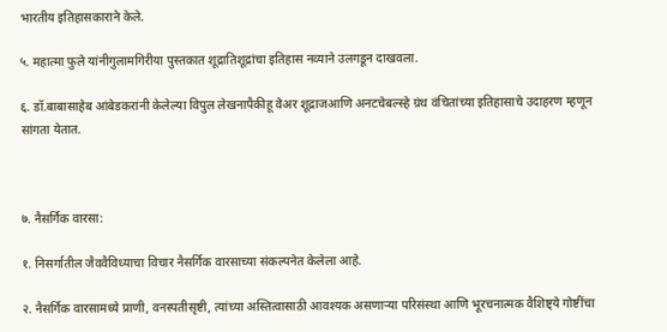भारतीय इतिहासकाराने केले.

५. महात्मा फुले यांनीगुलामगिरीया पुस्तकात शूद्रातिशूद्रांचा इतिहास नव्याने उलगडून दाखवला.

६. डॉ.बाबासाहेब आंबेडकरांनी केलेल्या विपुल लेखनापैकीहू वेअर शूद्राजआणि अनटचेबल्स्हे ग्रंथ वंचितांच्या इतिहासाचे उदाहरण म्हणून सांगता येतात.



७. नैसर्गिक वारसा:

१. निसर्गातील जैववैविध्याचा विचार नैसर्गिक वारसाच्या संकल्पनेत केलेला आहे.

२. नैसर्गिक वारसामध्ये प्राणी, वनस्पतीसृष्टी, त्यांच्या अस्तित्वासाठी आवश्यक असणाऱ्या परिसंस्था आणि भूरचनात्मक वैशिष्ट्ये गोष्टींचा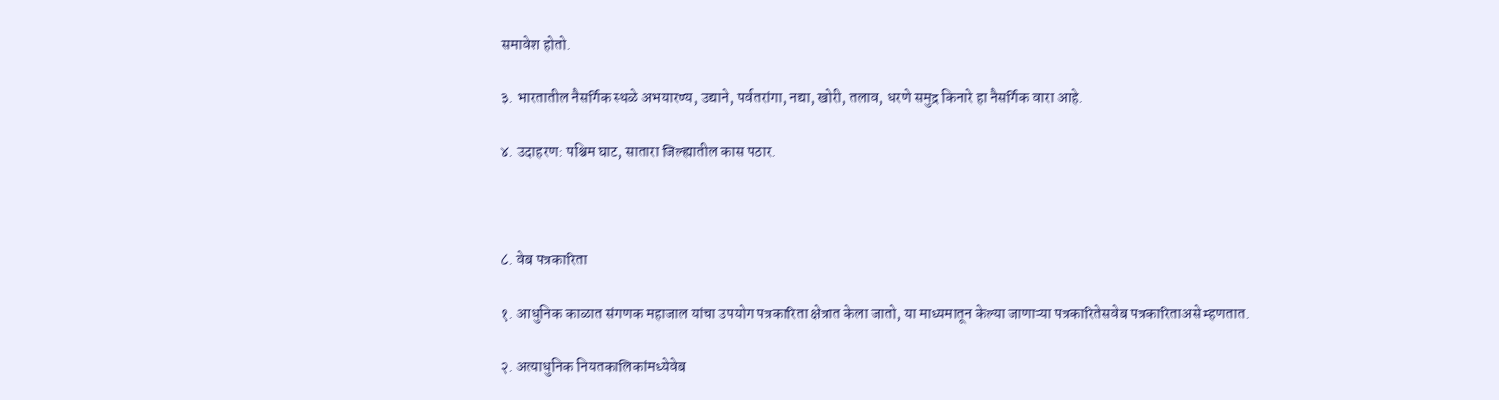समावेश होतो.

३. भारतातील नैसर्गिक स्थळे अभयारण्य, उद्याने, पर्वतरांगा, नद्या, खोरी, तलाव, धरणे समुद्र किनारे हा नैसर्गिक वारा आहे.

४. उदाहरण: पश्चिम घाट, सातारा जिल्ह्यातील कास पठार.



८. वेब पत्रकारिता

१. आधुनिक काळात संगणक महाजाल यांचा उपयोग पत्रकारिता क्षेत्रात केला जातो, या माध्यमातून केल्या जाणाऱ्या पत्रकारितेसवेब पत्रकारिताअसे म्हणतात.

२. अत्याधुनिक नियतकालिकांमध्येवेब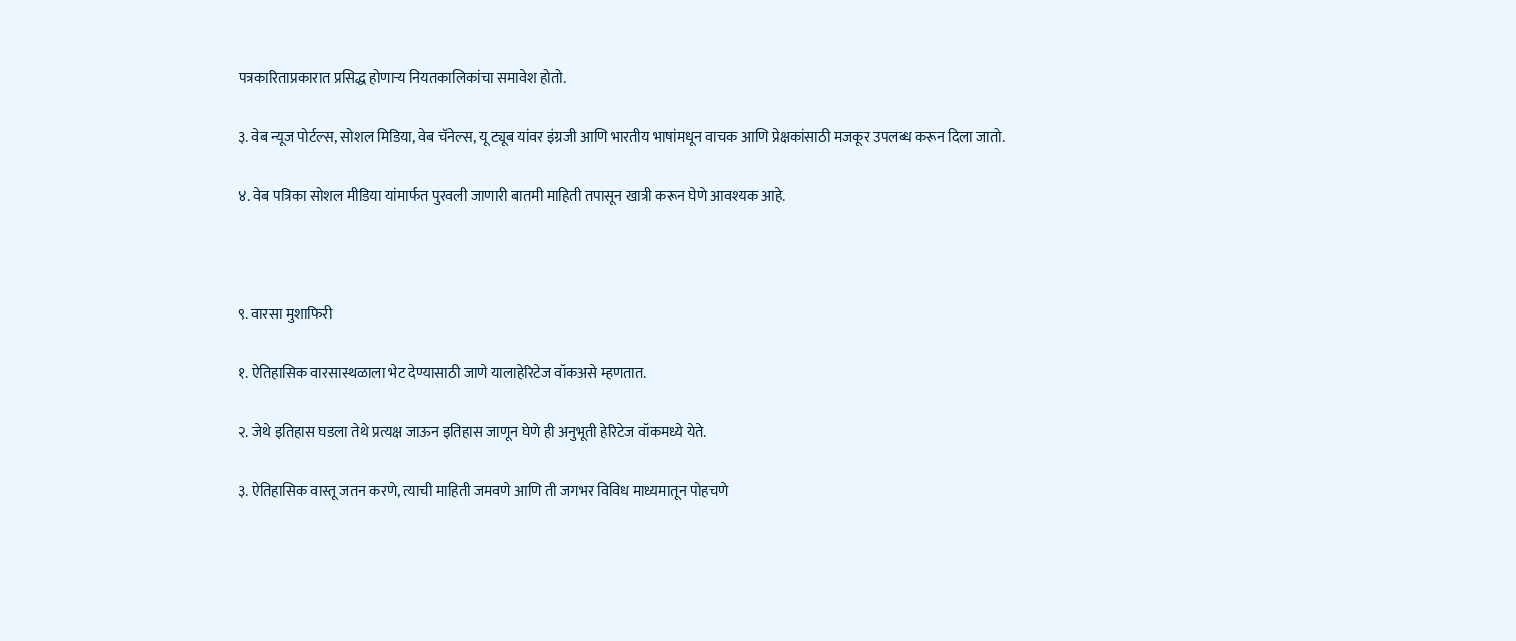पत्रकारिताप्रकारात प्रसिद्ध होणाऱ्य नियतकालिकांचा समावेश होतो.

३. वेब न्यूज पोर्टल्स, सोशल मिडिया, वेब चॅनेल्स, यू ट्यूब यांवर इंग्रजी आणि भारतीय भाषांमधून वाचक आणि प्रेक्षकांसाठी मजकूर उपलब्ध करून दिला जातो.

४. वेब पत्रिका सोशल मीडिया यांमार्फत पुरवली जाणारी बातमी माहिती तपासून खात्री करून घेणे आवश्यक आहे.



९. वारसा मुशाफिरी

१. ऐतिहासिक वारसास्थळाला भेट देण्यासाठी जाणे यालाहेरिटेज वॉकअसे म्हणतात.

२. जेथे इतिहास घडला तेथे प्रत्यक्ष जाऊन इतिहास जाणून घेणे ही अनुभूती हेरिटेज वॉकमध्ये येते.

३. ऐतिहासिक वास्तू जतन करणे, त्याची माहिती जमवणे आणि ती जगभर विविध माध्यमातून पोहचणे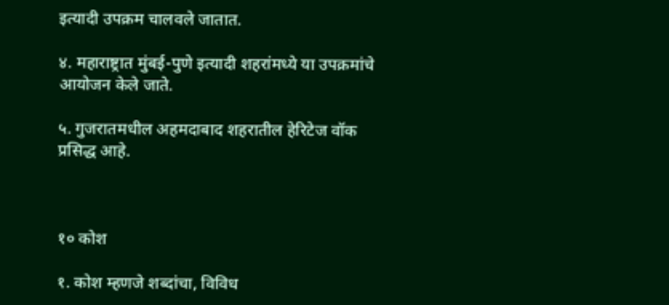इत्यादी उपक्रम चालवले जातात.

४. महाराष्ट्रात मुंबई-पुणे इत्यादी शहरांमध्ये या उपक्रमांचे आयोजन केले जाते.

५. गुजरातमधील अहमदाबाद शहरातील हेरिटेज वॉक प्रसिद्ध आहे.



१० कोश

१. कोश म्हणजे शब्दांचा, विविध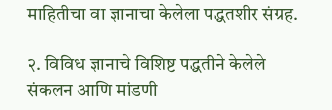माहितीचा वा ज्ञानाचा केलेला पद्धतशीर संग्रह.

२. विविध ज्ञानाचे विशिष्ट पद्धतीने केलेले संकलन आणि मांडणी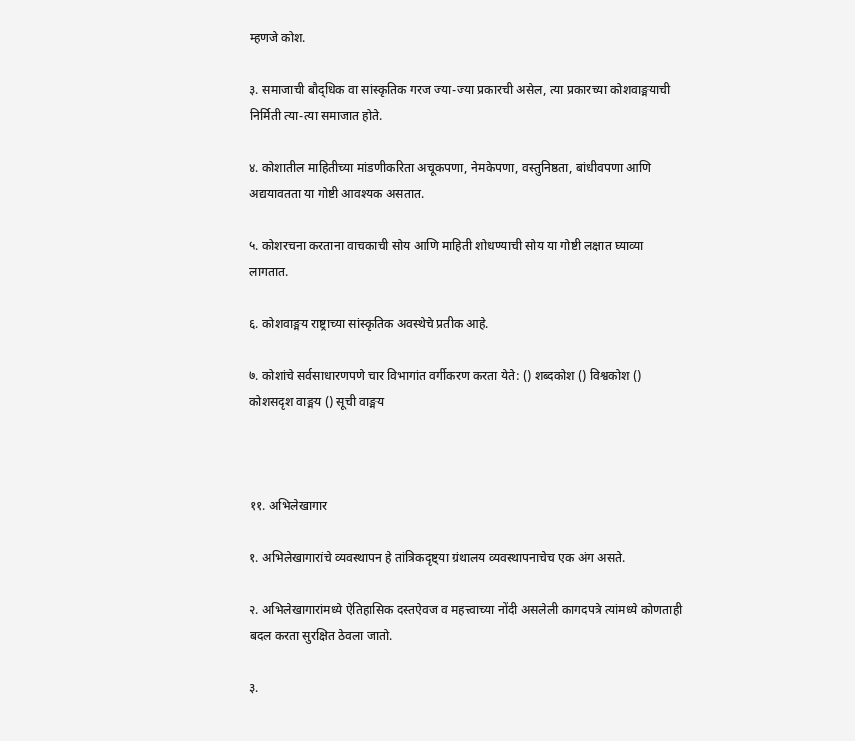म्हणजे कोश.

३. समाजाची बौद्‌धिक वा सांस्कृतिक गरज ज्या-ज्या प्रकारची असेल, त्या प्रकारच्या कोशवाङ्मयाची निर्मिती त्या-त्या समाजात होते.

४. कोशातील माहितीच्या मांडणीकरिता अचूकपणा, नेमकेपणा, वस्तुनिष्ठता, बांधीवपणा आणि अद्ययावतता या गोष्टी आवश्यक असतात.

५. कोशरचना करताना वाचकाची सोय आणि माहिती शोधण्याची सोय या गोष्टी लक्षात घ्याव्या लागतात.

६. कोशवाङ्मय राष्ट्राच्या सांस्कृतिक अवस्थेचे प्रतीक आहे.

७. कोशांचे सर्वसाधारणपणे चार विभागांत वर्गीकरण करता येते: () शब्दकोश () विश्वकोश () कोशसदृश वाङ्मय () सूची वाङ्मय



११. अभिलेखागार

१. अभिलेखागारांचे व्यवस्थापन हे तांत्रिकदृष्ट्या ग्रंथालय व्यवस्थापनाचेच एक अंग असते.

२. अभिलेखागारांमध्ये ऐतिहासिक दस्तऐवज व महत्त्वाच्या नोंदी असलेली कागदपत्रे त्यांमध्ये कोणताही बदल करता सुरक्षित ठेवला जातो.

३.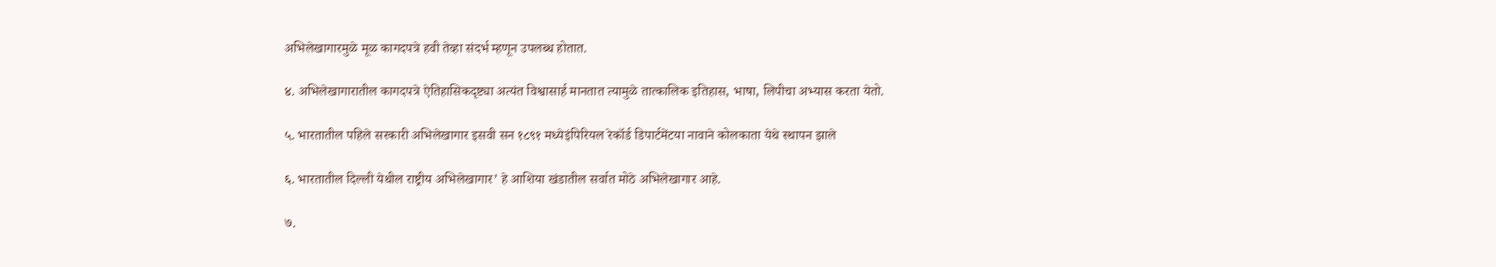अभिलेखागारमुळे मूळ कागदपत्रे हवी तेव्हा संदर्भ म्हणून उपलब्ध होतात.

४. अभिलेखागारातील कागदपत्रे ऐतिहासिकदृष्ट्या अत्यंत विश्वासार्ह मानतात त्यामुळे तात्कालिक इतिहास, भाषा, लिपीचा अभ्यास करता येतो.

५. भारतातील पहिले सरकारी अभिलेखागार इसवी सन १८९१ मध्येइंपिरियल रेकॉर्ड डिपार्टमेंटया नावाने कोलकाता येथे स्थापन झाले

६. भारतातील दिल्ली येथील राष्ट्रीय अभिलेखागार’ हे आशिया खंडातील सर्वात मोठे अभिलेखागार आहे.

७.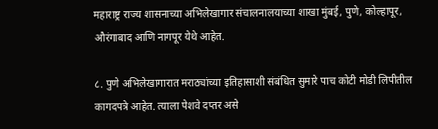महाराष्ट्र राज्य शासनाच्या अभिलेखागार संचालनालयाच्या शाखा मुंबई, पुणे, कोल्हापूर, औरंगाबाद आणि नागपूर येथे आहेत.

८. पुणे अभिलेखागारात मराठ्यांच्या इतिहासाशी संबंधित सुमारे पाच कोटी मोडी लिपीतील कागदपत्रे आहेत. त्याला पेशवे दप्तर असे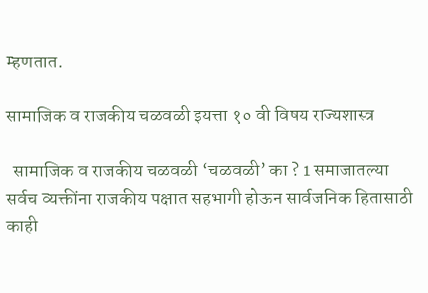म्हणतात.

सामाजिक व राजकीय चळवळी इयत्ता १० वी विषय राज्यशास्त्र

  सामाजिक व राजकीय चळवळी ‘चळवळी’ का ? 1 समाजातल्या सर्वच व्यक्तींना राजकीय पक्षात सहभागी होऊन सार्वजनिक हितासाठी काही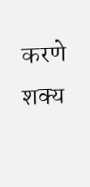करणे शक्य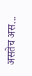असतेच अस...